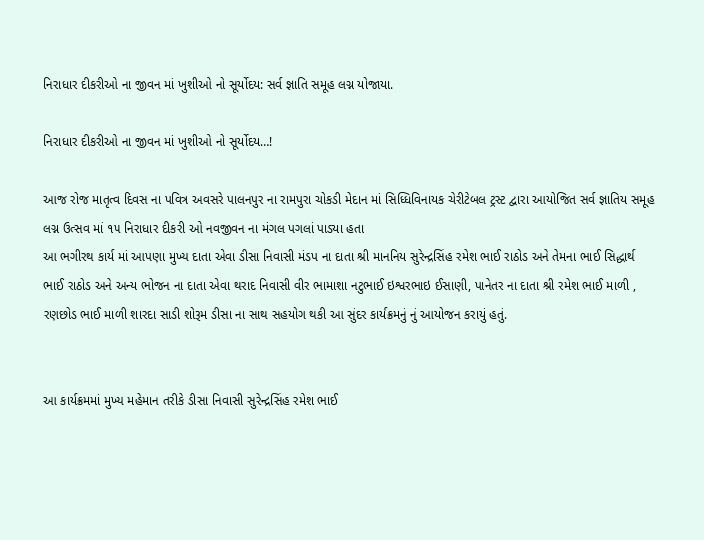નિરાધાર દીકરીઓ ના જીવન માં ખુશીઓ નો સૂર્યોદય: સર્વ જ્ઞાતિ સમૂહ લગ્ન યોજાયા.

નિરાધાર દીકરીઓ ના જીવન માં ખુશીઓ નો સૂર્યોદય…!

આજ રોજ માતૃત્વ દિવસ ના પવિત્ર અવસરે પાલનપુર ના રામપુરા ચોકડી મેદાન માં સિધ્ધિવિનાયક ચેરીટેબલ ટ્રસ્ટ દ્વારા આયોજિત સર્વ જ્ઞાતિય સમૂહ લગ્ન ઉત્સવ માં ૧૫ નિરાધાર દીકરી ઓ નવજીવન ના મંગલ પગલાં પાડ્યા હતા
આ ભગીરથ કાર્ય માં આપણા મુખ્ય દાતા એવા ડીસા નિવાસી મંડપ ના દાતા શ્રી માનનિય સુરેન્દ્રસિંહ રમેશ ભાઈ રાઠોડ અને તેમના ભાઈ સિદ્ધાર્થ ભાઈ રાઠોડ અને અન્ય ભોજન ના દાતા એવા થરાદ નિવાસી વીર ભામાશા નટુભાઈ ઇશ્વરભાઇ ઈસાણી, પાનેતર ના દાતા શ્રી રમેશ ભાઈ માળી , રણછોડ ભાઈ માળી શારદા સાડી શોરૂમ ડીસા ના સાથ સહયોગ થકી આ સુંદર કાર્યક્રમનું નું આયોજન કરાયું હતું.


આ કાર્યક્રમમાં મુખ્ય મહેમાન તરીકે ડીસા નિવાસી સુરેન્દ્રસિંહ રમેશ ભાઈ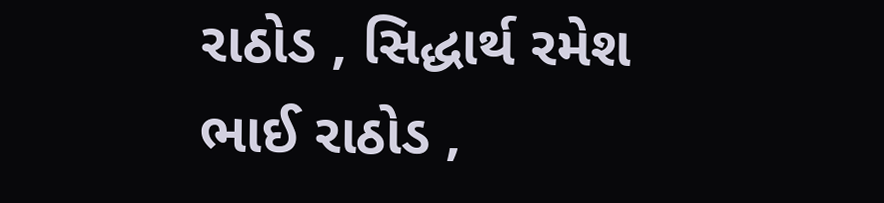રાઠોડ , સિદ્ધાર્થ રમેશ ભાઈ રાઠોડ ,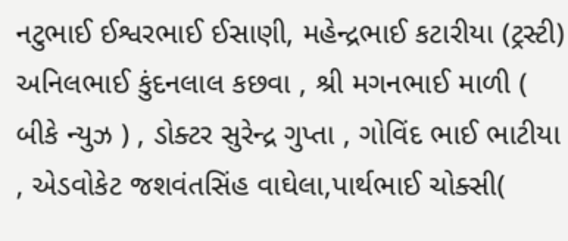નટુભાઈ ઈશ્વરભાઈ ઈસાણી, મહેન્દ્રભાઈ કટારીયા (ટ્રસ્ટી) અનિલભાઈ કુંદનલાલ કછવા , શ્રી મગનભાઈ માળી ( બીકે ન્યુઝ ) , ડોક્ટર સુરેન્દ્ર ગુપ્તા , ગોવિંદ ભાઈ ભાટીયા , એડવોકેટ જશવંતસિંહ વાઘેલા,પાર્થભાઈ ચોક્સી(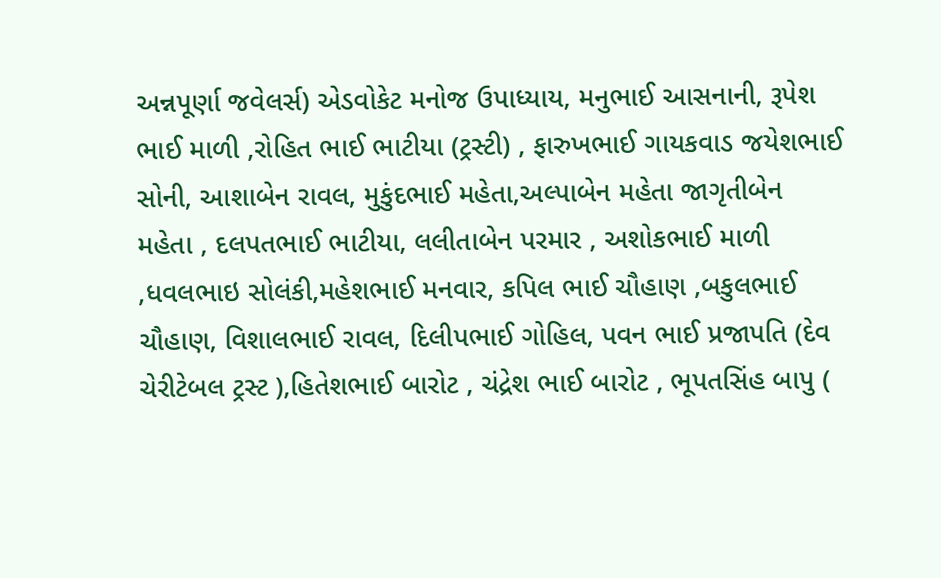અન્નપૂર્ણા જવેલર્સ) એડવોકેટ મનોજ ઉપાધ્યાય, મનુભાઈ આસનાની, રૂપેશ ભાઈ માળી ,રોહિત ભાઈ ભાટીયા (ટ્રસ્ટી) , ફારુખભાઈ ગાયકવાડ જયેશભાઈ સોની, આશાબેન રાવલ, મુકુંદભાઈ મહેતા,અલ્પાબેન મહેતા જાગૃતીબેન મહેતા , દલપતભાઈ ભાટીયા, લલીતાબેન પરમાર , અશોકભાઈ માળી ,ધવલભાઇ સોલંકી,મહેશભાઈ મનવાર, કપિલ ભાઈ ચૌહાણ ,બકુલભાઈ ચૌહાણ, વિશાલભાઈ રાવલ, દિલીપભાઈ ગોહિલ, પવન ભાઈ પ્રજાપતિ (દેવ ચેરીટેબલ ટ્રસ્ટ ),હિતેશભાઈ બારોટ , ચંદ્રેશ ભાઈ બારોટ , ભૂપતસિંહ બાપુ (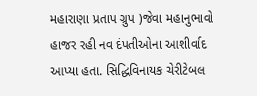મહારાણા પ્રતાપ ગ્રુપ )જેવા મહાનુભાવો હાજર રહી નવ દંપતીઓના આશીર્વાદ આપ્યા હતા. સિદ્ધિવિનાયક ચેરીટેબલ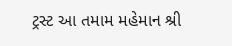ટ્રસ્ટ આ તમામ મહેમાન શ્રી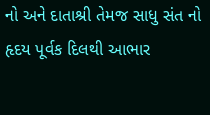નો અને દાતાશ્રી તેમજ સાધુ સંત નો હૃદય પૂર્વક દિલથી આભાર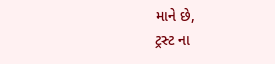માને છે,
ટ્રસ્ટ ના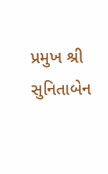પ્રમુખ શ્રી સુનિતાબેન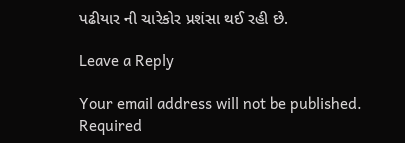પઢીયાર ની ચારેકોર પ્રશંસા થઈ રહી છે.

Leave a Reply

Your email address will not be published. Required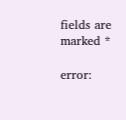fields are marked *

error: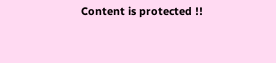Content is protected !!